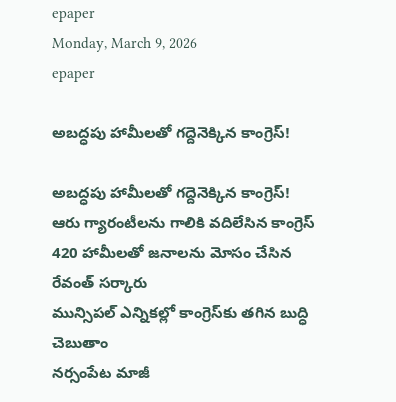epaper
Monday, March 9, 2026
epaper

అబద్ధపు హామీలతో గద్దెనెక్కిన కాంగ్రెస్‌!

అబద్ధపు హామీలతో గద్దెనెక్కిన కాంగ్రెస్‌!
ఆరు గ్యారంటీల‌ను గాలికి వ‌దిలేసిన కాంగ్రెస్‌
420 హామీలతో జ‌నాల‌ను మోసం చేసిన రేవంత్ స‌ర్కారు
మున్సిపల్ ఎన్నికల్లో కాంగ్రెస్‌కు తగిన బుద్ధి చెబుతాం
న‌ర్సంపేట మాజీ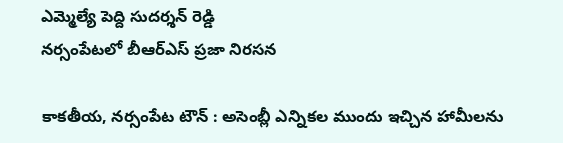ఎమ్మెల్యే పెద్ది సుద‌ర్శ‌న్ రెడ్డి
నర్సంపేటలో బీఆర్‌ఎస్ ప్రజా నిరసన

కాకతీయ, నర్సంపేట టౌన్ : అసెంబ్లీ ఎన్నికల ముందు ఇచ్చిన హామీలను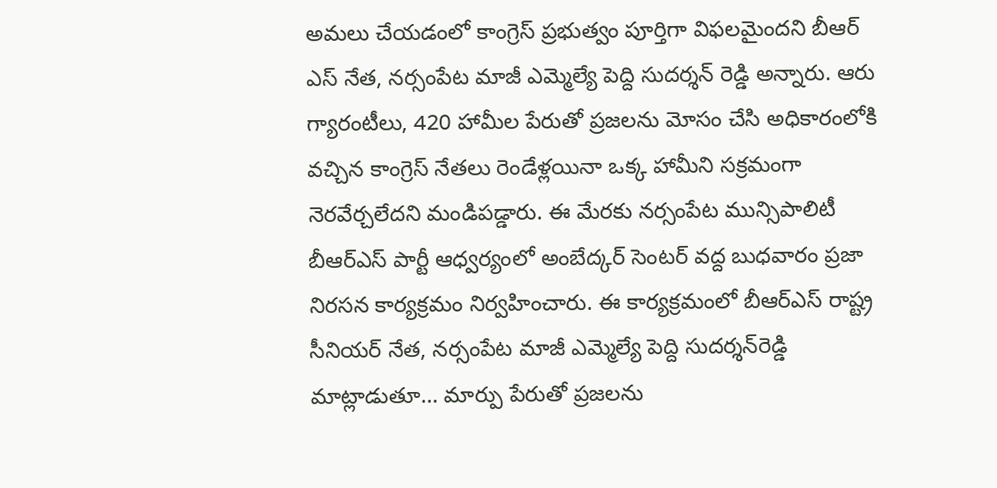అమలు చేయడంలో కాంగ్రెస్ ప్రభుత్వం పూర్తిగా విఫలమైందని బీఆర్ ఎస్ నేత‌, న‌ర్సంపేట మాజీ ఎమ్మెల్యే పెద్ది సుద‌ర్శ‌న్ రెడ్డి అన్నారు. ఆరు గ్యారంటీలు, 420 హామీల పేరుతో ప్రజలను మోసం చేసి అధికారంలోకి వచ్చిన కాంగ్రెస్ నేతలు రెండేళ్లయినా ఒక్క హామీని సక్రమంగా నెరవేర్చలేదని మండిపడ్డారు. ఈ మేరకు నర్సంపేట మున్సిపాలిటీ బీఆర్‌ఎస్ పార్టీ ఆధ్వర్యంలో అంబేద్కర్ సెంటర్ వద్ద బుధవారం ప్రజా నిరసన కార్యక్రమం నిర్వహించారు. ఈ కార్యక్రమంలో బీఆర్‌ఎస్ రాష్ట్ర సీనియర్ నేత, నర్సంపేట మాజీ ఎమ్మెల్యే పెద్ది సుదర్శన్‌రెడ్డి మాట్లాడుతూ… మార్పు పేరుతో ప్రజలను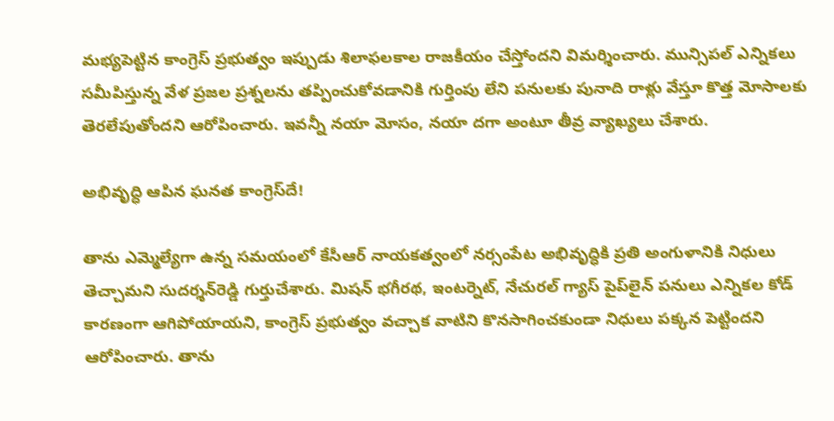మభ్యపెట్టిన కాంగ్రెస్ ప్రభుత్వం ఇప్పుడు శిలాఫలకాల రాజకీయం చేస్తోందని విమర్శించారు. మున్సిపల్ ఎన్నికలు సమీపిస్తున్న వేళ ప్రజల ప్రశ్నలను తప్పించుకోవడానికి గుర్తింపు లేని పనులకు పునాది రాళ్లు వేస్తూ కొత్త మోసాలకు తెరలేపుతోందని ఆరోపించారు. ఇవన్నీ నయా మోసం, నయా దగా అంటూ తీవ్ర వ్యాఖ్యలు చేశారు.

అభివృద్ధి ఆపిన ఘనత కాంగ్రెస్‌దే!

తాను ఎమ్మెల్యేగా ఉన్న సమయంలో కేసీఆర్ నాయకత్వంలో నర్సంపేట అభివృద్ధికి ప్రతి అంగుళానికి నిధులు తెచ్చామని సుదర్శన్‌రెడ్డి గుర్తుచేశారు. మిషన్ భగీరథ, ఇంటర్నెట్, నేచురల్ గ్యాస్ పైప్‌లైన్ పనులు ఎన్నికల కోడ్ కారణంగా ఆగిపోయాయని, కాంగ్రెస్ ప్రభుత్వం వచ్చాక వాటిని కొనసాగించకుండా నిధులు పక్కన పెట్టిందని ఆరోపించారు. తాను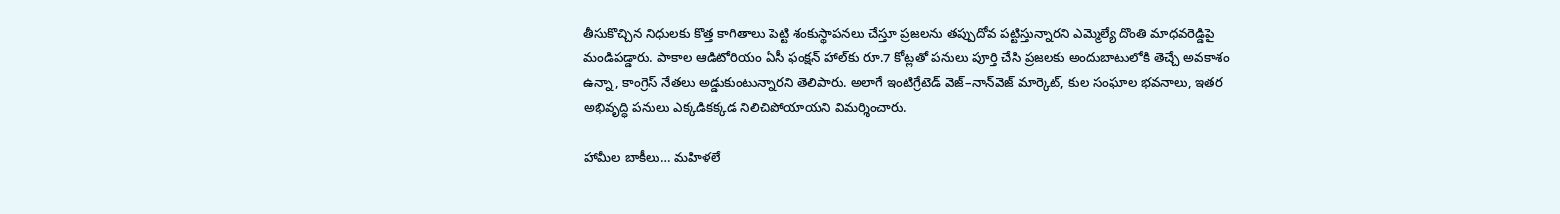తీసుకొచ్చిన నిధులకు కొత్త కాగితాలు పెట్టి శంకుస్థాపనలు చేస్తూ ప్రజలను తప్పుదోవ పట్టిస్తున్నారని ఎమ్మెల్యే దొంతి మాధవరెడ్డిపై మండిపడ్డారు. పాకాల ఆడిటోరియం ఏసీ ఫంక్షన్ హాల్‌కు రూ.7 కోట్లతో పనులు పూర్తి చేసి ప్రజలకు అందుబాటులోకి తెచ్చే అవకాశం ఉన్నా, కాంగ్రెస్ నేతలు అడ్డుకుంటున్నారని తెలిపారు. అలాగే ఇంటిగ్రేటెడ్ వెజ్–నాన్‌వెజ్ మార్కెట్‌, కుల సంఘాల భవనాలు, ఇతర అభివృద్ధి పనులు ఎక్కడికక్కడ నిలిచిపోయాయని విమర్శించారు.

హామీల బాకీలు… మహిళలే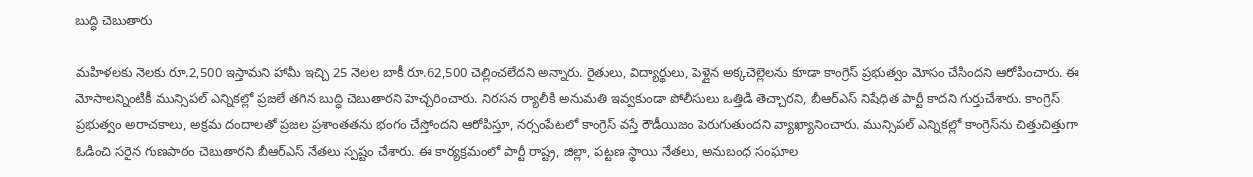బుద్ధి చెబుతారు

మహిళలకు నెలకు రూ.2,500 ఇస్తామని హామీ ఇచ్చి 25 నెలల బాకీ రూ.62,500 చెల్లించలేదని అన్నారు. రైతులు, విద్యార్థులు, పెళ్లైన అక్కచెల్లెలను కూడా కాంగ్రెస్ ప్రభుత్వం మోసం చేసిందని ఆరోపించారు. ఈ మోసాలన్నింటికీ మున్సిపల్ ఎన్నికల్లో ప్రజలే తగిన బుద్ధి చెబుతారని హెచ్చరించారు. నిరసన ర్యాలీకి అనుమతి ఇవ్వకుండా పోలీసులు ఒత్తిడి తెచ్చారని, బీఆర్‌ఎస్ నిషేధిత పార్టీ కాదని గుర్తుచేశారు. కాంగ్రెస్ ప్రభుత్వం అరాచకాలు, అక్రమ దందాలతో ప్రజల ప్రశాంతతను భంగం చేస్తోందని ఆరోపిస్తూ, నర్సంపేటలో కాంగ్రెస్ వస్తే రౌడీయిజం పెరుగుతుందని వ్యాఖ్యానించారు. మున్సిపల్ ఎన్నికల్లో కాంగ్రెస్‌ను చిత్తుచిత్తుగా ఓడించి సరైన గుణపాఠం చెబుతారని బీఆర్‌ఎస్ నేతలు స్పష్టం చేశారు. ఈ కార్యక్రమంలో పార్టీ రాష్ట్ర, జిల్లా, పట్టణ స్థాయి నేతలు, అనుబంధ సంఘాల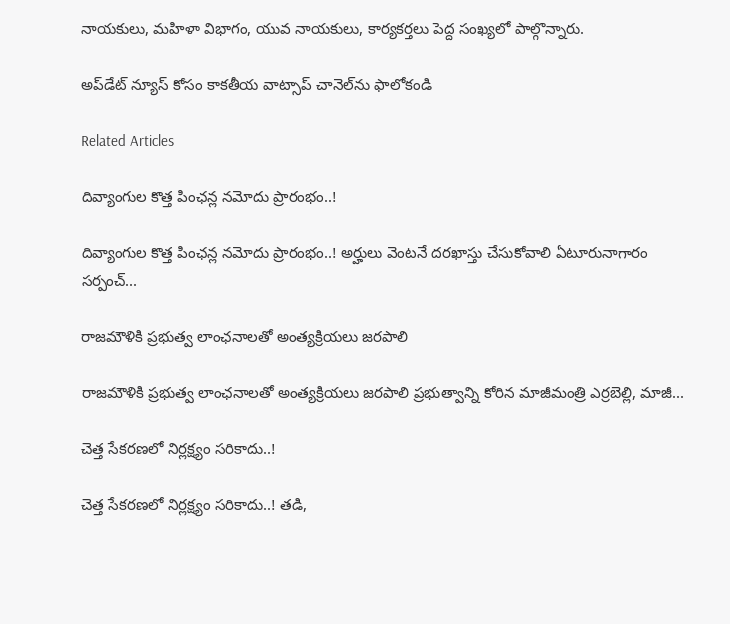నాయకులు, మహిళా విభాగం, యువ నాయకులు, కార్యకర్తలు పెద్ద సంఖ్యలో పాల్గొన్నారు.

అప్‌డేట్ న్యూస్ కోసం కాక‌తీయ వాట్సాప్ చానెల్‌ను ఫాలోకండి

Related Articles

దివ్యాంగుల కొత్త పింఛన్ల నమోదు ప్రారంభం..!

దివ్యాంగుల కొత్త పింఛన్ల నమోదు ప్రారంభం..! అర్హులు వెంటనే దరఖాస్తు చేసుకోవాలి ఏటూరునాగారం సర్పంచ్...

రాజమౌళికి ప్రభుత్వ లాంఛనాలతో అంత్యక్రియలు జరపాలి

రాజమౌళికి ప్రభుత్వ లాంఛనాలతో అంత్యక్రియలు జరపాలి ప్రభుత్వాన్ని కోరిన మాజీమంత్రి ఎర్రబెల్లి, మాజీ...

చెత్త సేకరణలో నిర్లక్ష్యం సరికాదు..!

చెత్త సేకరణలో నిర్లక్ష్యం సరికాదు..! తడి,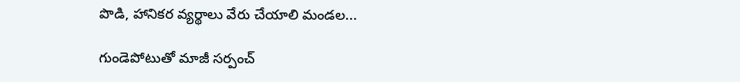పొడి, హానికర వ్యర్థాలు వేరు చేయాలి మండల...

గుండెపోటుతో మాజీ సర్పంచ్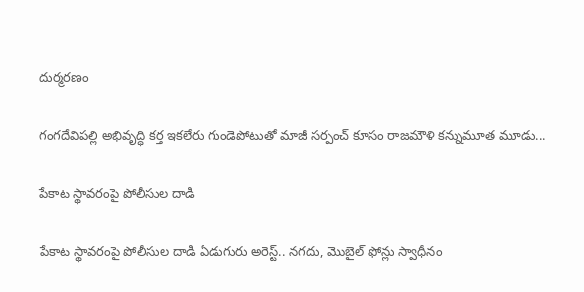దుర్మరణం

గంగ‌దేవిప‌ల్లి అభివృద్ధి క‌ర్త ఇక‌లేరు గుండెపోటుతో మాజీ సర్పంచ్ కూసం రాజమౌళి క‌న్నుమూత‌ మూడు...

పేకాట స్థావరంపై పోలీసుల దాడి

పేకాట స్థావరంపై పోలీసుల దాడి ఏడుగురు అరెస్ట్.. నగదు, మొబైల్ ఫోన్లు స్వాధీనం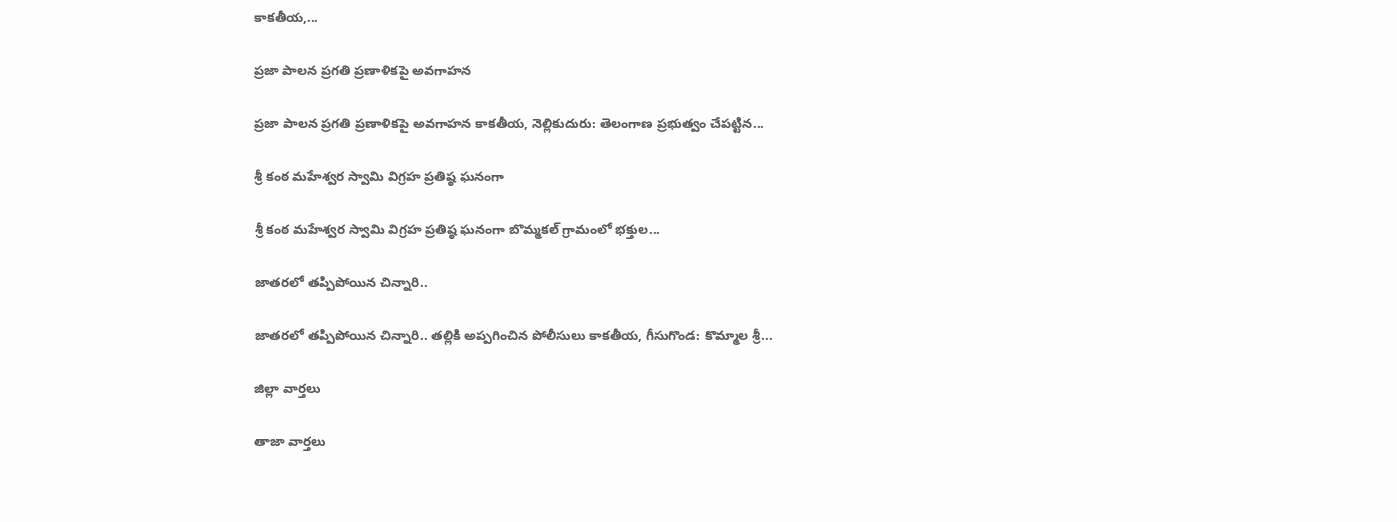కాకతీయ,...

ప్రజా పాలన ప్రగతి ప్రణాళికపై అవగాహన

ప్రజా పాలన ప్రగతి ప్రణాళికపై అవగాహన కాకతీయ, నెల్లికుదురు: తెలంగాణ ప్రభుత్వం చేపట్టిన...

శ్రీ కంఠ మహేశ్వర స్వామి విగ్రహ ప్రతిష్ఠ ఘనంగా

శ్రీ కంఠ మహేశ్వర స్వామి విగ్రహ ప్రతిష్ఠ ఘనంగా బొమ్మకల్ గ్రామంలో భక్తుల...

జాతరలో తప్పిపోయిన చిన్నారి..

జాతరలో తప్పిపోయిన చిన్నారి.. తల్లికి అప్పగించిన పోలీసులు కాకతీయ, గీసుగొండ: కొమ్మాల శ్రీ...

జిల్లా వార్త‌లు

తాజా వార్త‌లు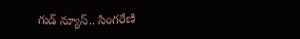గుడ్ న్యూస్.. సింగరేణి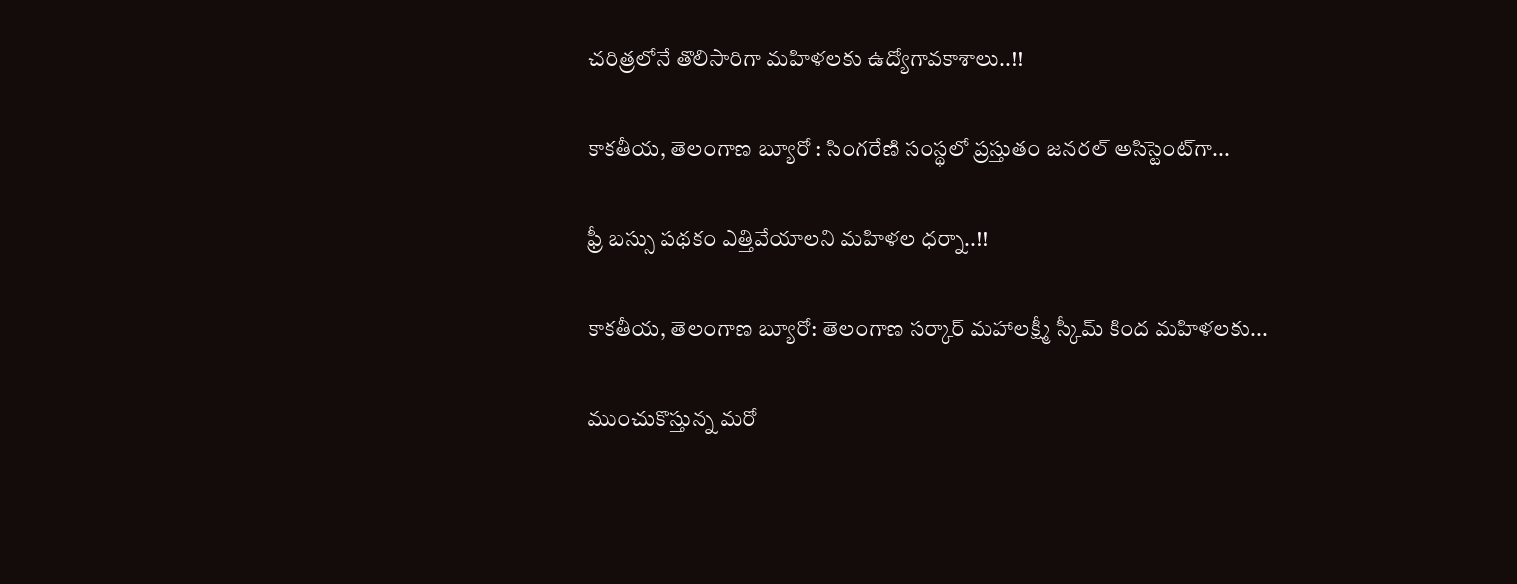చరిత్రలోనే తొలిసారిగా మ‌హిళ‌ల‌కు ఉద్యోగావ‌కాశాలు..!!

కాక‌తీయ‌, తెలంగాణ బ్యూరో : సింగరేణి సంస్థలో ప్రస్తుతం జనరల్ అసిస్టెంట్‌గా...

ఫ్రీ బస్సు పథకం ఎత్తివేయాలని మహిళల ధర్నా..!!

కాకతీయ, తెలంగాణ బ్యూరో: తెలంగాణ సర్కార్ మహాలక్ష్మీ స్కీమ్ కింద మహిళలకు...

ముంచుకొస్తున్న మరో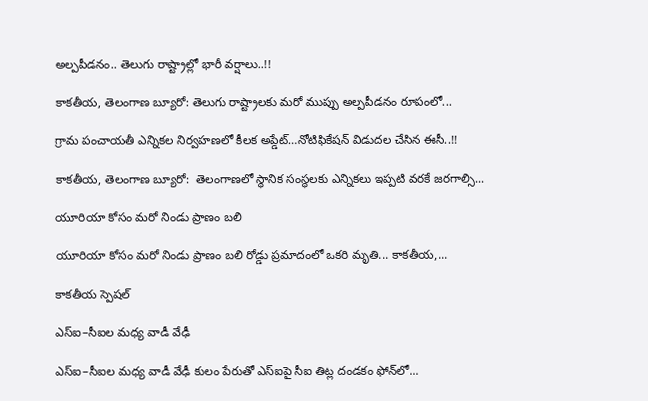అల్పపీడనం.. తెలుగు రాష్ట్రాల్లో భారీ వర్షాలు..!!

కాకతీయ, తెలంగాణ బ్యూరో: తెలుగు రాష్ట్రాలకు మరో ముప్పు అల్పపీడనం రూపంలో...

గ్రామ పంచాయ‌తీ ఎన్నిక‌ల నిర్వ‌హ‌ణ‌లో కీల‌క అప్డేట్‌…నోటిఫికేషన్ విడుదల చేసిన ఈసీ..!!

కాకతీయ, తెలంగాణ బ్యూరో:  తెలంగాణలో స్థానిక సంస్థలకు ఎన్నికలు ఇప్పటి వరకే జరగాల్సి...

యూరియా కోసం మరో నిండు ప్రాణం బలి

యూరియా కోసం మరో నిండు ప్రాణం బలి రోడ్డు ప్రమాదంలో ఒకరి మృతి... కాకతీయ,...

కాక‌తీయ స్పెష‌ల్‌

ఎస్ఐ–సీఐల మ‌ధ్య వాడీ వేఢీ

ఎస్ఐ–సీఐల మ‌ధ్య వాడీ వేఢీ కులం పేరుతో ఎస్ఐపై సీఐ తిట్ల దండ‌కం ఫోన్‌లో...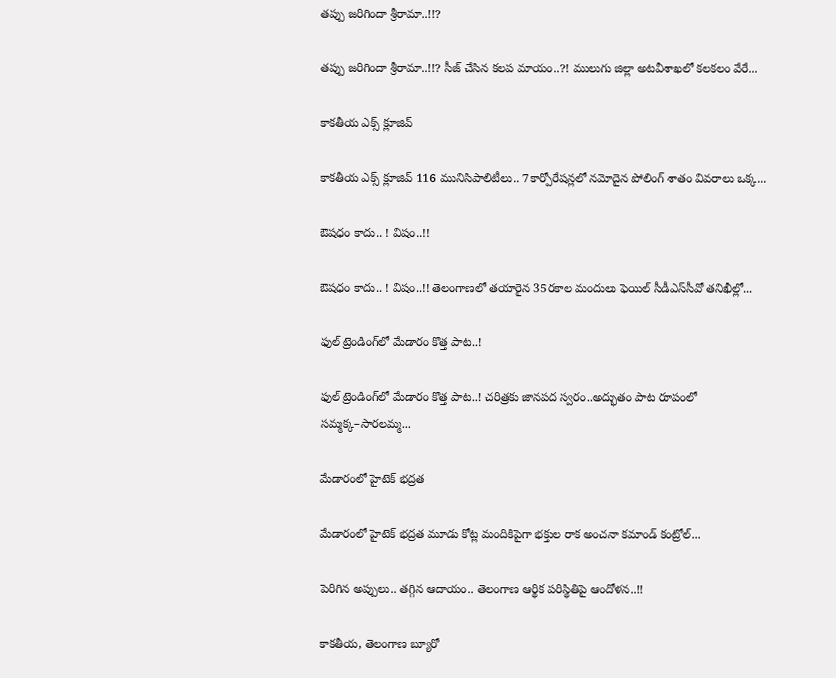త‌ప్పు జ‌రిగిందా శ్రీరామా..!!?

త‌ప్పు జ‌రిగిందా శ్రీరామా..!!? సీజ్ చేసిన క‌ల‌ప‌ మాయం..?! ములుగు జిల్లా అట‌వీశాఖ‌లో క‌ల‌క‌లం వేరే...

కాక‌తీయ ఎక్స్ క్లూజివ్

కాక‌తీయ ఎక్స్ క్లూజివ్ 116 మునిసిపాలిటీలు.. 7కార్పోరేష‌న్ల‌లో న‌మోదైన పోలింగ్ శాతం వివ‌రాలు ఒక్క...

ఔష‌ధం కాదు.. ! విషం..!!

ఔష‌ధం కాదు.. ! విషం..!! తెలంగాణలో తయారైన 35ర‌కాల మందులు ఫెయిల్‌ సీడీఎస్‌సీవో తనిఖీల్లో...

ఫుల్ ట్రెండింగ్‌లో మేడారం కొత్త పాట..!

ఫుల్ ట్రెండింగ్‌లో మేడారం కొత్త పాట..! చరిత్రకు జానపద స్వరం..అద్భుతం పాట రూపంలో సమ్మక్క–సారలమ్మ...

మేడారంలో హైటెక్ భద్రత

మేడారంలో హైటెక్ భద్రత మూడు కోట్ల మందికిపైగా భక్తుల రాక అంచనా కమాండ్ కంట్రోల్...

పెరిగిన అప్పులు.. తగ్గిన ఆదాయం.. తెలంగాణ ఆర్థిక పరిస్థితిపై ఆందోళన..!!

కాకతీయ, తెలంగాణ బ్యూరో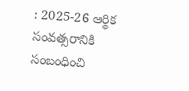: 2025-26 ఆర్థిక సంవత్సరానికి సంబంధించి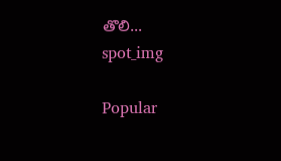తొలి...
spot_img

Popular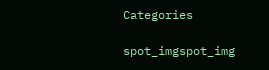Categories

spot_imgspot_img